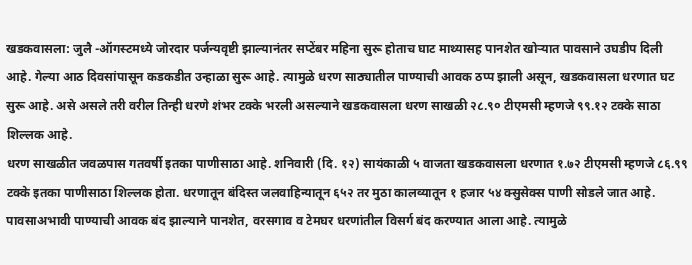खडकवासला: जुलै -ऑगस्टमध्ये जोरदार पर्जन्यवृष्टी झाल्यानंतर सप्टेंबर महिना सुरू होताच घाट माथ्यासह पानशेत खोऱ्यात पावसाने उघडीप दिली आहे. गेल्या आठ दिवसांपासून कडकडीत उन्हाळा सुरू आहे. त्यामुळे धरण साठ्यातील पाण्याची आवक ठप्प झाली असून, खडकवासला धरणात घट सुरू आहे. असे असले तरी वरील तिन्ही धरणे शंभर टक्के भरली असल्याने खडकवासला धरण साखळी २८.९० टीएमसी म्हणजे ९९.१२ टक्के साठा शिल्लक आहे.
धरण साखळीत जवळपास गतवर्षी इतका पाणीसाठा आहे. शनिवारी (दि. १२) सायंकाळी ५ वाजता खडकवासला धरणात १.७२ टीएमसी म्हणजे ८६.९९ टक्के इतका पाणीसाठा शिल्लक होता. धरणातून बंदिस्त जलवाहिन्यातून ६५२ तर मुठा कालव्यातून १ हजार ५४ क्सुसेक्स पाणी सोडले जात आहे. पावसाअभावी पाण्याची आवक बंद झाल्याने पानशेत, वरसगाव व टेमघर धरणांतील विसर्ग बंद करण्यात आला आहे. त्यामुळे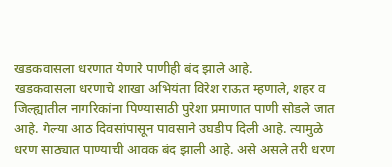खडकवासला धरणात येणारे पाणीही बंद झाले आहे.
खडकवासला धरणाचे शाखा अभियंता विरेश राऊत म्हणाले, शहर व जिल्ह्यातील नागरिकांना पिण्यासाठी पुरेशा प्रमाणात पाणी सोडले जात आहे. गेल्या आठ दिवसांपासून पावसाने उघडीप दिली आहे. त्यामुळे धरण साठ्यात पाण्याची आवक बंद झाली आहे. असे असले तरी धरण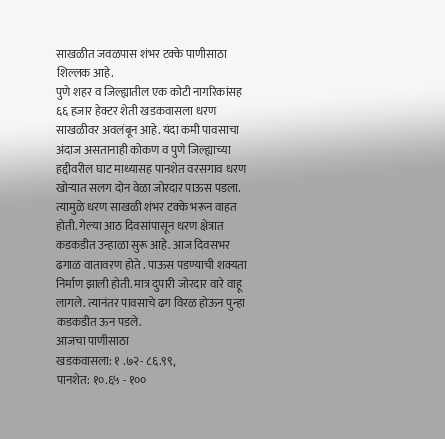साखळीत जवळपास शंभर टक्के पाणीसाठा शिल्लक आहे.
पुणे शहर व जिल्ह्यातील एक कोटी नागरिकांसह ६६ हजार हेक्टर शेती खडकवासला धरण साखळीवर अवलंबून आहे. यंदा कमी पावसाचा अंदाज असतानाही कोकण व पुणे जिल्ह्याच्या हद्दीवरील घाट माथ्यासह पानशेत वरसगाव धरण खोऱ्यात सलग दोन वेळा जोरदार पाऊस पडला. त्यामुळे धरण साखळी शंभर टक्के भरून वाहत होती. गेल्या आठ दिवसांपासून धरण क्षेत्रात कडकडीत उन्हाळा सुरू आहे. आज दिवसभर ढगाळ वातावरण होते . पाऊस पडण्याची शक्यता निर्माण झाली होती. मात्र दुपारी जोरदार वारे वाहू लागले. त्यानंतर पावसाचे ढग विरळ होऊन पुन्हा कडकडीत ऊन पडले.
आजचा पाणीसाठा
खडकवासला: १ .७२- ८६.९९,
पानशेत: १०.६५ - १००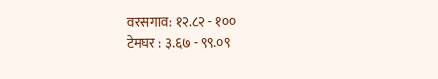वरसगाव: १२.८२ - १००
टेमघर : ३.६७ - ९९.०९